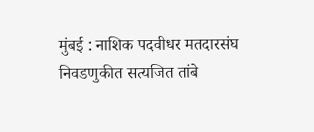मुंबई : नाशिक पदवीधर मतदारसंघ निवडणुकीत सत्यजित तांबे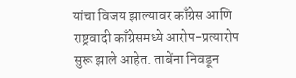यांचा विजय झाल्यावर काँग्रेस आणि राष्ट्रवादी काँग्रेसमध्ये आरोप-प्रत्यारोप सुरू झाले आहेत. ताबेंना निवडून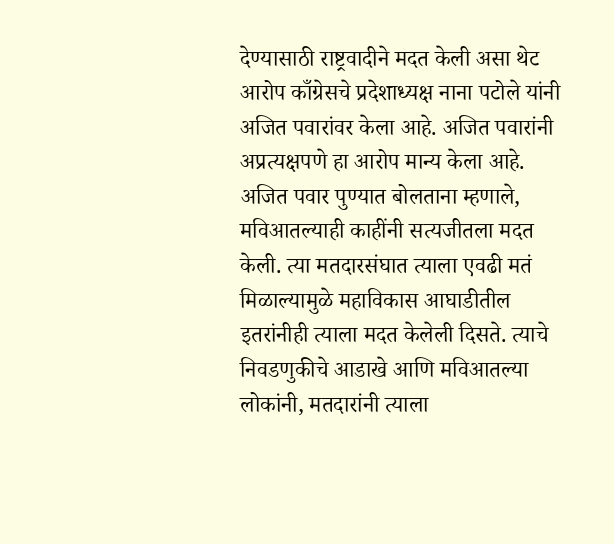देण्यासाठी राष्ट्रवादीने मदत केली असा थेट आरोप काँग्रेसचे प्रदेशाध्यक्ष नाना पटोले यांनी अजित पवारांवर केला आहे. अजित पवारांनी अप्रत्यक्षपणे हा आरोप मान्य केला आहे.
अजित पवार पुण्यात बोलताना म्हणाले, मविआतल्याही काहींनी सत्यजीतला मदत केली. त्या मतदारसंघात त्याला एवढी मतं मिळाल्यामुळे महाविकास आघाडीतील इतरांनीही त्याला मदत केलेली दिसते. त्याचे निवडणुकीचे आडाखे आणि मविआतल्या लोकांनी, मतदारांनी त्याला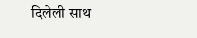दिलेली साथ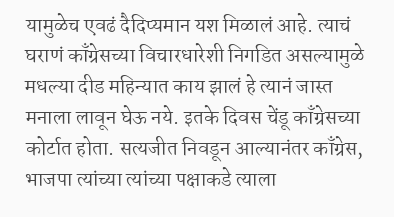यामुळेच एवढं दैदिप्यमान यश मिळालं आहे. त्याचं घराणं काँग्रेसच्या विचारधारेशी निगडित असल्यामुळे मधल्या दीड महिन्यात काय झालं हे त्यानं जास्त मनाला लावून घेऊ नये. इतके दिवस चेंडू काँग्रेसच्या कोर्टात होता. सत्यजीत निवडून आल्यानंतर काँग्रेस, भाजपा त्यांच्या त्यांच्या पक्षाकडे त्याला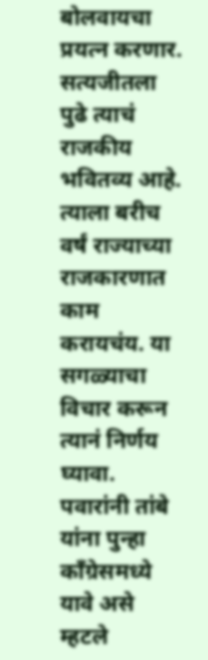बोलवायचा प्रयत्न करणार. सत्यजीतला पुढे त्याचं राजकीय भवितव्य आहे. त्याला बरीच वर्षं राज्याच्या राजकारणात काम करायचंय. या सगळ्याचा विचार करून त्यानं निर्णय घ्यावा.
पवारांनी तांबे यांना पुन्हा काँग्रेसमध्ये यावे असे म्हटले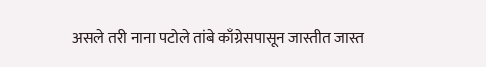असले तरी नाना पटोले तांबे काँग्रेसपासून जास्तीत जास्त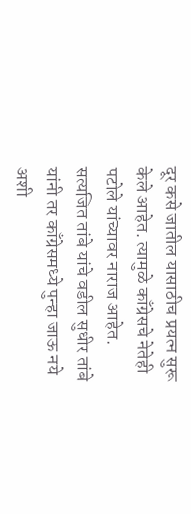दूर कसे जातील यासाठीच प्रयत्न सुरू केले आहेत. त्यामुळे काँग्रेसचे नेतेही पटोले यांच्यावर नाराज आहेत. सत्यजित तांबे यांचे वडील सुधीर तांबे यांनी तर काँग्रेसमध्ये पुन्हा जाऊ नये अशी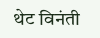थेट विनंती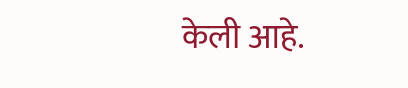केली आहे.